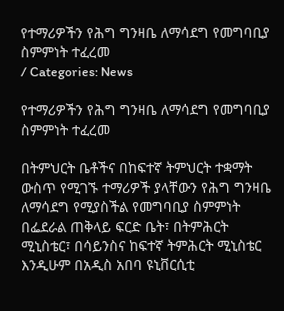የተማሪዎችን የሕግ ግንዛቤ ለማሳደግ የመግባቢያ ስምምነት ተፈረመ
/ Categories: News

የተማሪዎችን የሕግ ግንዛቤ ለማሳደግ የመግባቢያ ስምምነት ተፈረመ

በትምህርት ቤቶችና በከፍተኛ ትምህርት ተቋማት ውስጥ የሚገኙ ተማሪዎች ያላቸውን የሕግ ግንዛቤ ለማሳደግ የሚያስችል የመግባቢያ ስምምነት በፌደራል ጠቅላይ ፍርድ ቤት፣ በትምሕርት ሚኒስቴር፣ በሳይንስና ከፍተኛ ትምሕርት ሚኒስቴር እንዲሁም በአዲስ አበባ ዩኒቨርሲቲ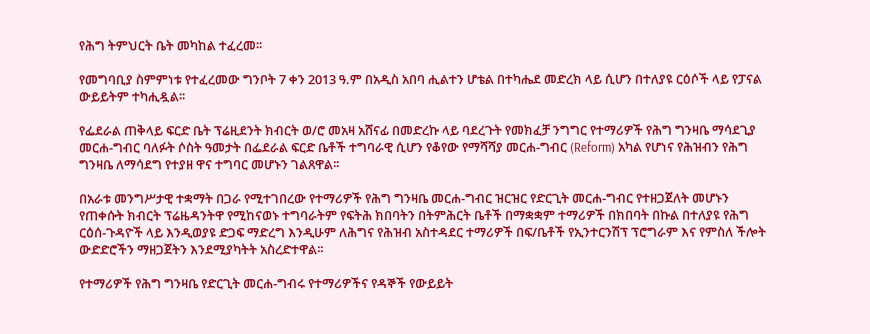የሕግ ትምህርት ቤት መካከል ተፈረመ፡፡

የመግባቢያ ስምምነቱ የተፈረመው ግንቦት 7 ቀን 2013 ዓ.ም በአዲስ አበባ ሒልተን ሆቴል በተካሔደ መድረክ ላይ ሲሆን በተለያዩ ርዕሶች ላይ የፓናል ውይይትም ተካሒዷል፡፡

የፌደራል ጠቅላይ ፍርድ ቤት ፕሬዚደንት ክብርት ወ/ሮ መአዛ አሸናፊ በመድረኩ ላይ ባደረጉት የመክፈቻ ንግግር የተማሪዎች የሕግ ግንዛቤ ማሳደጊያ መርሐ-ግብር ባለፉት ሶስት ዓመታት በፌደራል ፍርድ ቤቶች ተግባራዊ ሲሆን የቆየው የማሻሻያ መርሐ-ግብር (Reform) አካል የሆነና የሕዝብን የሕግ ግንዛቤ ለማሳደግ የተያዘ ዋና ተግባር መሆኑን ገልጸዋል፡፡

በአራቱ መንግሥታዊ ተቋማት በጋራ የሚተገበረው የተማሪዎች የሕግ ግንዛቤ መርሐ-ግብር ዝርዝር የድርጊት መርሐ-ግብር የተዘጋጀለት መሆኑን የጠቀሱት ክብርት ፕሬዜዳንትዋ የሚከናወኑ ተግባራትም የፍትሕ ክበባትን በትምሕርት ቤቶች በማቋቋም ተማሪዎች በክበባት በኩል በተለያዩ የሕግ ርዕሰ-ጉዳዮች ላይ እንዲወያዩ ድጋፍ ማድረግ እንዲሁም ለሕግና የሕዝብ አስተዳደር ተማሪዎች በፍ/ቤቶች የኢንተርንሽፕ ፕሮግራም እና የምስለ ችሎት ውድድሮችን ማዘጋጀትን እንደሚያካትት አስረድተዋል፡፡

የተማሪዎች የሕግ ግንዛቤ የድርጊት መርሐ-ግብሩ የተማሪዎችና የዳኞች የውይይት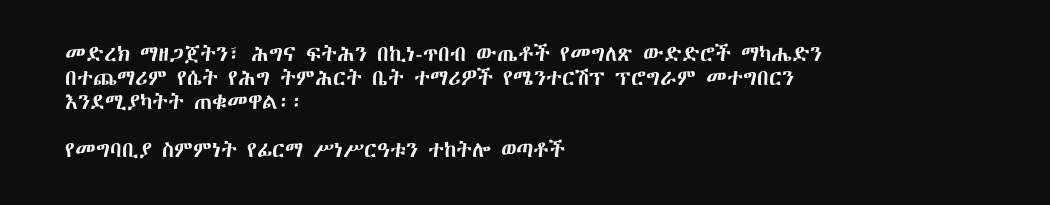መድረክ ማዘጋጀትን፣ ሕግና ፍትሕን በኪነ-ጥበብ ውጤቶች የመግለጽ ውድድሮች ማካሔድን በተጨማሪም የሴት የሕግ ትምሕርት ቤት ተማሪዎች የሜንተርሽፕ ፕሮግራም መተግበርን እንደሚያካትት ጠቁመዋል፡፡

የመግባቢያ ስምምነት የፊርማ ሥነሥርዓቱን ተከትሎ ወጣቶች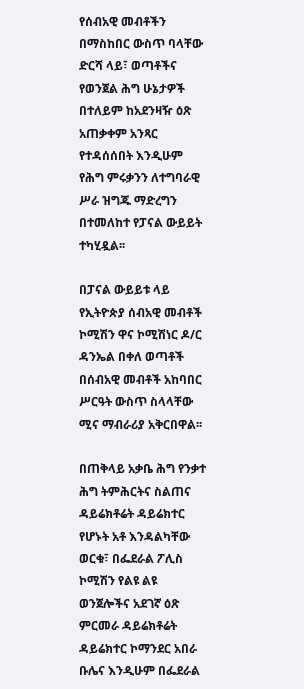የሰብአዊ መብቶችን በማስከበር ውስጥ ባላቸው ድርሻ ላይ፣ ወጣቶችና የወንጀል ሕግ ሁኔታዎች በተለይም ከአደንዛዥ ዕጽ አጠቃቀም አንጻር የተዳሰሰበት እንዲሁም የሕግ ምሩቃንን ለተግባራዊ ሥራ ዝግጁ ማድረግን በተመለከተ የፓናል ውይይት ተካሂዷል፡፡

በፓናል ውይይቱ ላይ የኢትዮጵያ ሰብአዊ መብቶች ኮሚሽን ዋና ኮሚሽነር ዶ/ር ዳንኤል በቀለ ወጣቶች በሰብአዊ መብቶች አከባበር ሥርዓት ውስጥ ስላላቸው ሚና ማብራሪያ አቅርበዋል፡፡

በጠቅላይ አቃቤ ሕግ የንቃተ ሕግ ትምሕርትና ስልጠና ዳይሬክቶሬት ዳይሬክተር የሆኑት አቶ እንዳልካቸው ወርቁ፣ በፌደራል ፖሊስ ኮሚሽን የልዩ ልዩ ወንጀሎችና አደገኛ ዕጽ ምርመራ ዳይሬክቶሬት ዳይሬክተር ኮማንደር አበራ ቡሌና እንዲሁም በፌደራል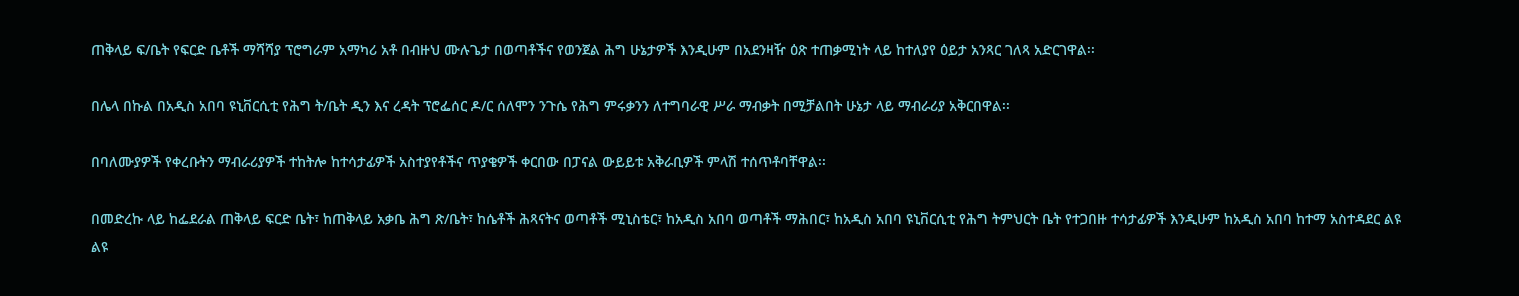ጠቅላይ ፍ/ቤት የፍርድ ቤቶች ማሻሻያ ፕሮግራም አማካሪ አቶ በብዙህ ሙሉጌታ በወጣቶችና የወንጀል ሕግ ሁኔታዎች እንዲሁም በአደንዛዥ ዕጽ ተጠቃሚነት ላይ ከተለያየ ዕይታ አንጻር ገለጻ አድርገዋል፡፡

በሌላ በኩል በአዲስ አበባ ዩኒቨርሲቲ የሕግ ት/ቤት ዲን እና ረዳት ፕሮፌሰር ዶ/ር ሰለሞን ንጉሴ የሕግ ምሩቃንን ለተግባራዊ ሥራ ማብቃት በሚቻልበት ሁኔታ ላይ ማብራሪያ አቅርበዋል፡፡

በባለሙያዎች የቀረቡትን ማብራሪያዎች ተከትሎ ከተሳታፊዎች አስተያየቶችና ጥያቄዎች ቀርበው በፓናል ውይይቱ አቅራቢዎች ምላሽ ተሰጥቶባቸዋል፡፡

በመድረኩ ላይ ከፌደራል ጠቅላይ ፍርድ ቤት፣ ከጠቅላይ አቃቤ ሕግ ጽ/ቤት፣ ከሴቶች ሕጻናትና ወጣቶች ሚኒስቴር፣ ከአዲስ አበባ ወጣቶች ማሕበር፣ ከአዲስ አበባ ዩኒቨርሲቲ የሕግ ትምህርት ቤት የተጋበዙ ተሳታፊዎች እንዲሁም ከአዲስ አበባ ከተማ አስተዳደር ልዩ ልዩ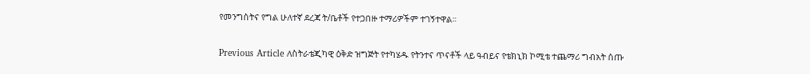የመንግስትና የግል ሁለተኛ ደረጃ ት/ቤቶች የተጋበዙ ተማሪዎችም ተገኝተዋል፡፡

Previous Article ለስትራቴጂካዊ ዕቅድ ዝግጅት የተካሄዱ የትንተና ጥናቶች ላይ ዓብይና የቴክኒክ ኮሚቴ ተጨማሪ ግብአት ሰጡ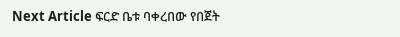Next Article ፍርድ ቤቱ ባቀረበው የበጀት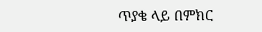ጥያቄ ላይ በምክር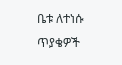ቤቱ ለተነሱ ጥያቄዎች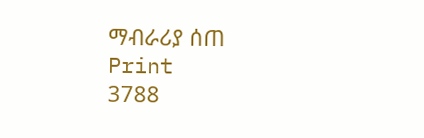ማብራሪያ ሰጠ
Print
3788